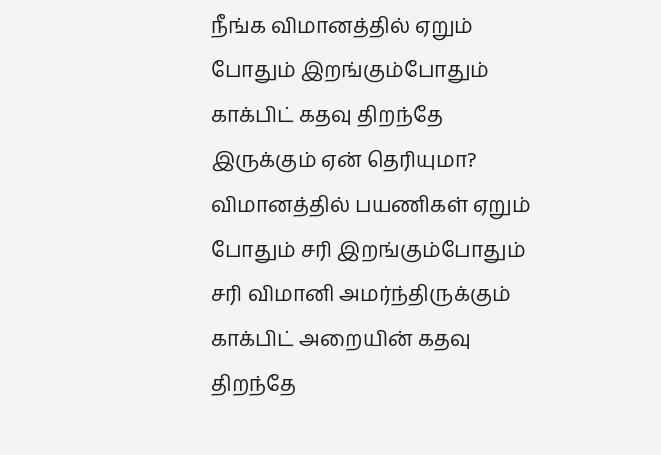நீங்க விமானத்தில் ஏறும் போதும் இறங்கும்போதும் காக்பிட் கதவு திறந்தே இருக்கும் ஏன் தெரியுமா?
விமானத்தில் பயணிகள் ஏறும் போதும் சரி இறங்கும்போதும் சரி விமானி அமர்ந்திருக்கும் காக்பிட் அறையின் கதவு திறந்தே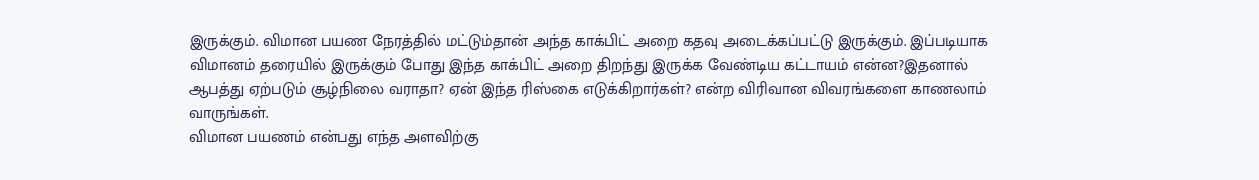இருக்கும். விமான பயண நேரத்தில் மட்டும்தான் அந்த காக்பிட் அறை கதவு அடைக்கப்பட்டு இருக்கும். இப்படியாக விமானம் தரையில் இருக்கும் போது இந்த காக்பிட் அறை திறந்து இருக்க வேண்டிய கட்டாயம் என்ன?இதனால் ஆபத்து ஏற்படும் சூழ்நிலை வராதா? ஏன் இந்த ரிஸ்கை எடுக்கிறார்கள்? என்ற விரிவான விவரங்களை காணலாம் வாருங்கள்.
விமான பயணம் என்பது எந்த அளவிற்கு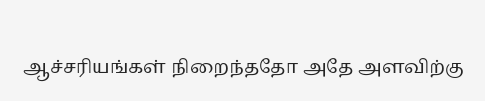ஆச்சரியங்கள் நிறைந்ததோ அதே அளவிற்கு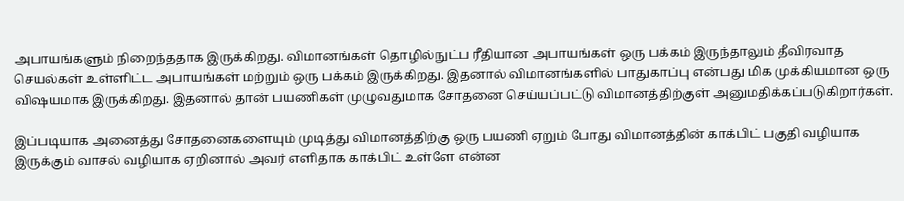அபாயங்களும் நிறைந்ததாக இருக்கிறது. விமானங்கள் தொழில்நுட்ப ரீதியான அபாயங்கள் ஒரு பக்கம் இருந்தாலும் தீவிரவாத செயல்கள் உள்ளிட்ட அபாயங்கள் மற்றும் ஒரு பக்கம் இருக்கிறது. இதனால் விமானங்களில் பாதுகாப்பு என்பது மிக முக்கியமான ஒரு விஷயமாக இருக்கிறது. இதனால் தான் பயணிகள் முழுவதுமாக சோதனை செய்யப்பட்டு விமானத்திற்குள் அனுமதிக்கப்படுகிறார்கள்.

இப்படியாக அனைத்து சோதனைகளையும் முடித்து விமானத்திற்கு ஒரு பயணி ஏறும் போது விமானத்தின் காக்பிட் பகுதி வழியாக இருக்கும் வாசல் வழியாக ஏறினால் அவர் எளிதாக காக்பிட் உள்ளே என்ன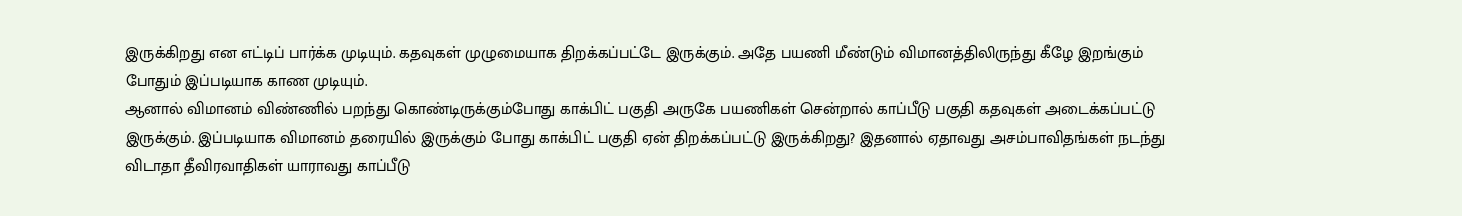இருக்கிறது என எட்டிப் பார்க்க முடியும். கதவுகள் முழுமையாக திறக்கப்பட்டே இருக்கும். அதே பயணி மீண்டும் விமானத்திலிருந்து கீழே இறங்கும் போதும் இப்படியாக காண முடியும்.
ஆனால் விமானம் விண்ணில் பறந்து கொண்டிருக்கும்போது காக்பிட் பகுதி அருகே பயணிகள் சென்றால் காப்பீடு பகுதி கதவுகள் அடைக்கப்பட்டு இருக்கும். இப்படியாக விமானம் தரையில் இருக்கும் போது காக்பிட் பகுதி ஏன் திறக்கப்பட்டு இருக்கிறது? இதனால் ஏதாவது அசம்பாவிதங்கள் நடந்து விடாதா தீவிரவாதிகள் யாராவது காப்பீடு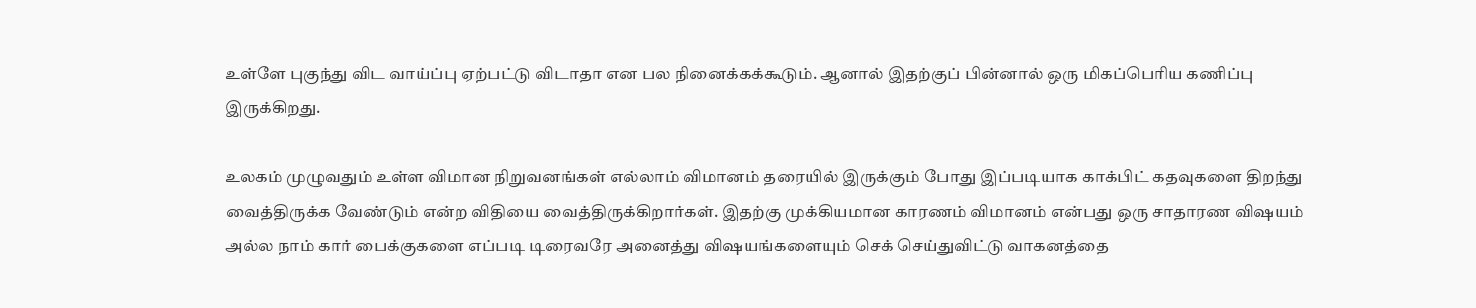உள்ளே புகுந்து விட வாய்ப்பு ஏற்பட்டு விடாதா என பல நினைக்கக்கூடும். ஆனால் இதற்குப் பின்னால் ஒரு மிகப்பெரிய கணிப்பு இருக்கிறது.

உலகம் முழுவதும் உள்ள விமான நிறுவனங்கள் எல்லாம் விமானம் தரையில் இருக்கும் போது இப்படியாக காக்பிட் கதவுகளை திறந்து வைத்திருக்க வேண்டும் என்ற விதியை வைத்திருக்கிறார்கள். இதற்கு முக்கியமான காரணம் விமானம் என்பது ஒரு சாதாரண விஷயம் அல்ல நாம் கார் பைக்குகளை எப்படி டிரைவரே அனைத்து விஷயங்களையும் செக் செய்துவிட்டு வாகனத்தை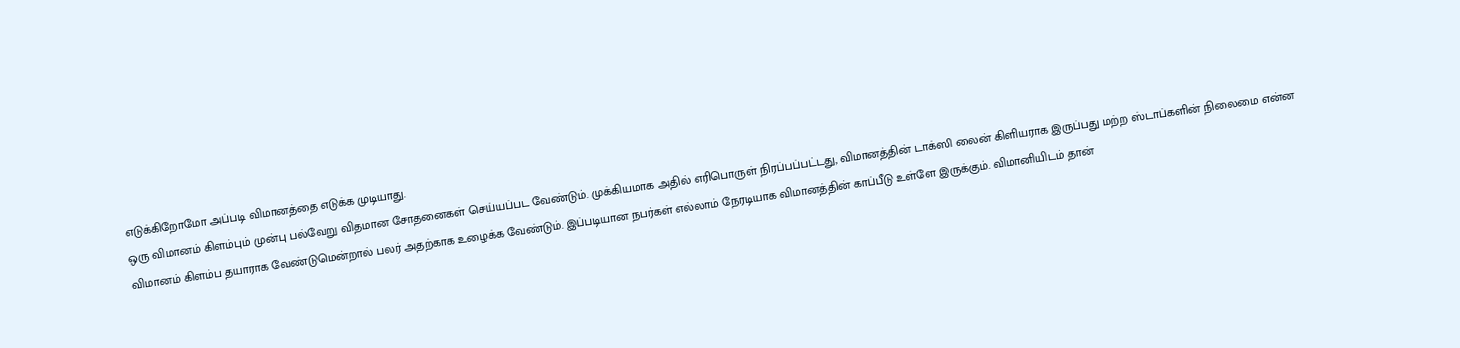எடுக்கிறோமோ அப்படி விமானத்தை எடுக்க முடியாது.
ஒரு விமானம் கிளம்பும் முன்பு பல்வேறு விதமான சோதனைகள் செய்யப்பட வேண்டும். முக்கியமாக அதில் எரிபொருள் நிரப்பப்பட்டது, விமானத்தின் டாக்ஸி லைன் கிளியராக இருப்பது மற்ற ஸ்டாப்களின் நிலைமை என்ன விமானம் கிளம்ப தயாராக வேண்டுமென்றால் பலர் அதற்காக உழைக்க வேண்டும். இப்படியான நபர்கள் எல்லாம் நேரடியாக விமானத்தின் காப்பீடு உள்ளே இருக்கும். விமானியிடம் தான்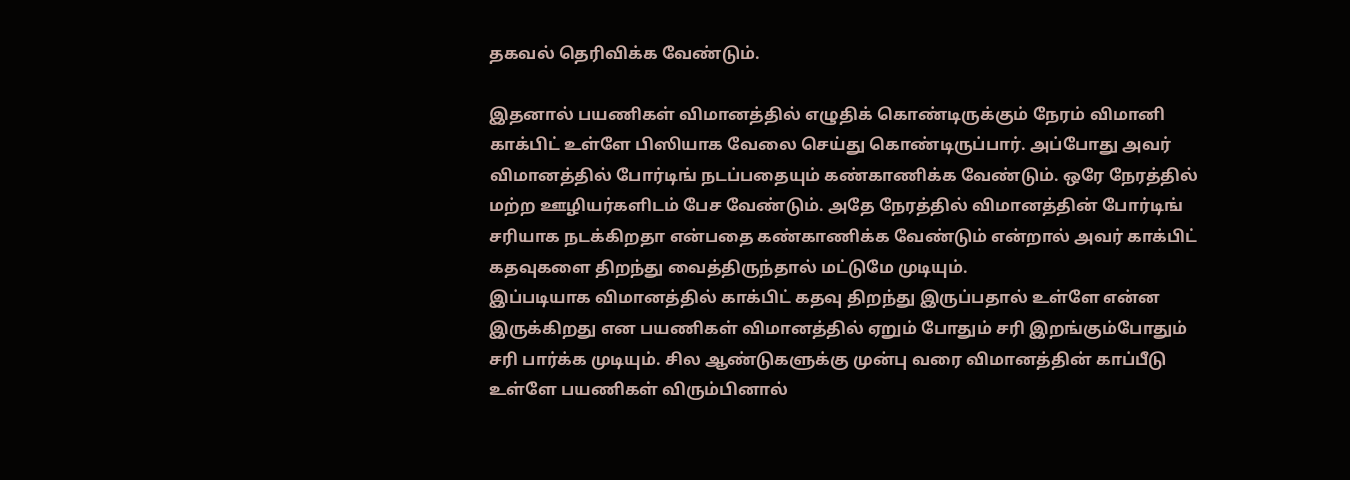தகவல் தெரிவிக்க வேண்டும்.

இதனால் பயணிகள் விமானத்தில் எழுதிக் கொண்டிருக்கும் நேரம் விமானி காக்பிட் உள்ளே பிஸியாக வேலை செய்து கொண்டிருப்பார். அப்போது அவர் விமானத்தில் போர்டிங் நடப்பதையும் கண்காணிக்க வேண்டும். ஒரே நேரத்தில் மற்ற ஊழியர்களிடம் பேச வேண்டும். அதே நேரத்தில் விமானத்தின் போர்டிங் சரியாக நடக்கிறதா என்பதை கண்காணிக்க வேண்டும் என்றால் அவர் காக்பிட் கதவுகளை திறந்து வைத்திருந்தால் மட்டுமே முடியும்.
இப்படியாக விமானத்தில் காக்பிட் கதவு திறந்து இருப்பதால் உள்ளே என்ன இருக்கிறது என பயணிகள் விமானத்தில் ஏறும் போதும் சரி இறங்கும்போதும் சரி பார்க்க முடியும். சில ஆண்டுகளுக்கு முன்பு வரை விமானத்தின் காப்பீடு உள்ளே பயணிகள் விரும்பினால்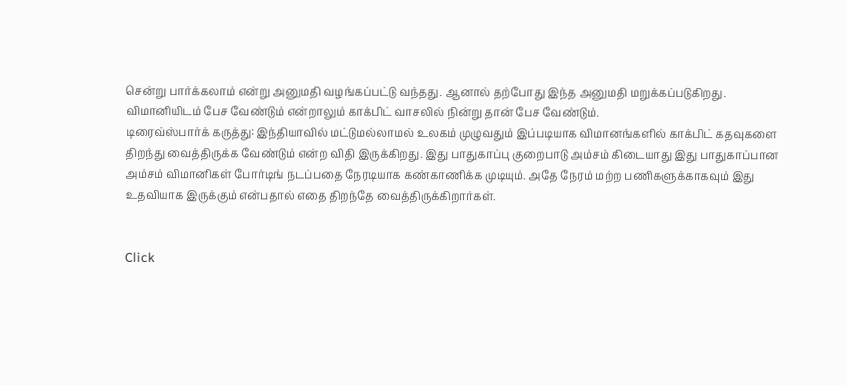சென்று பார்க்கலாம் என்று அனுமதி வழங்கப்பட்டு வந்தது. ஆனால் தற்போது இந்த அனுமதி மறுக்கப்படுகிறது. விமானியிடம் பேச வேண்டும் என்றாலும் காக்பிட் வாசலில் நின்று தான் பேச வேண்டும்.
டிரைவ்ஸ்பார்க் கருத்து: இந்தியாவில் மட்டுமல்லாமல் உலகம் முழுவதும் இப்படியாக விமானங்களில் காக்பிட் கதவுகளை திறந்து வைத்திருக்க வேண்டும் என்ற விதி இருக்கிறது. இது பாதுகாப்பு குறைபாடு அம்சம் கிடையாது இது பாதுகாப்பான அம்சம் விமானிகள் போர்டிங் நடப்பதை நேரடியாக கண்காணிக்க முடியும். அதே நேரம் மற்ற பணிகளுக்காகவும் இது உதவியாக இருக்கும் என்பதால் எதை திறந்தே வைத்திருக்கிறார்கள்.


Click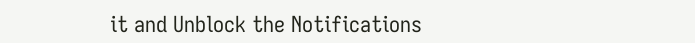it and Unblock the Notifications